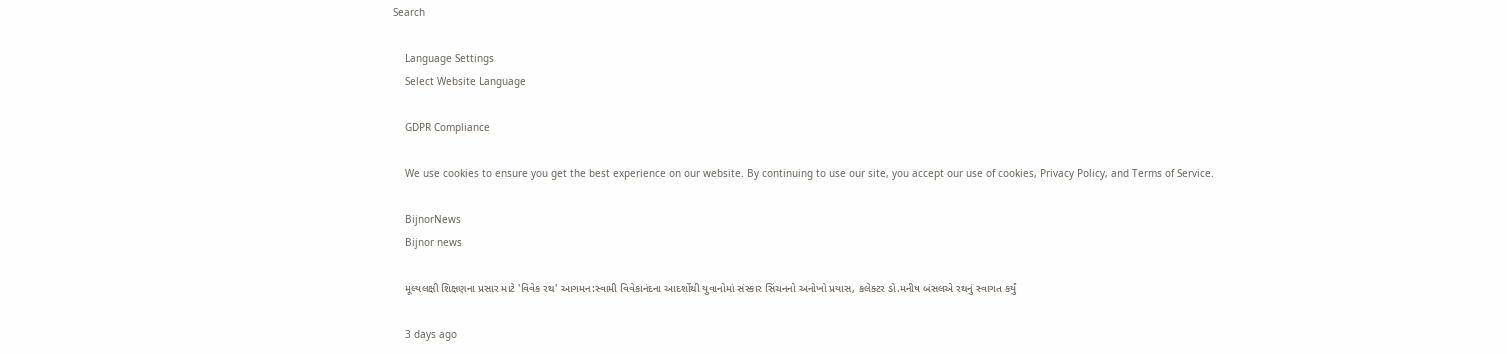Search

    Language Settings
    Select Website Language

    GDPR Compliance

    We use cookies to ensure you get the best experience on our website. By continuing to use our site, you accept our use of cookies, Privacy Policy, and Terms of Service.

    BijnorNews
    Bijnor news

    મૂલ્યલક્ષી શિક્ષણના પ્રસાર માટે 'વિવેક રથ' આગમન:સ્વામી વિવેકાનંદના આદર્શોથી યુવાનોમાં સંસ્કાર સિંચનનો અનોખો પ્રયાસ, કલેક્ટર ડો.મનીષ બંસલએ રથનું સ્વાગત કર્યું

    3 days ago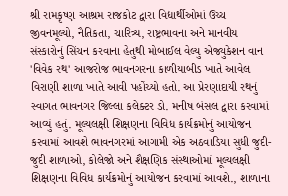શ્રી રામકૃષ્ણ આશ્રમ રાજકોટ દ્વારા વિદ્યાર્થીઓમાં ઉચ્ચ જીવનમૂલ્યો, નૈતિકતા, ચારિત્ર્ય, રાષ્ટ્રભાવના અને માનવીય સંસ્કારોનું સિંચન કરવાના હેતુથી મોબાઈલ વેલ્યુ એજ્યુકેશન વાન 'વિવેક રથ' આજરોજ ભાવનગરના કાળીયાબીડ ખાતે આવેલ વિરાણી શાળા ખાતે આવી પહોંચ્યો હતો. આ પ્રેરણાદાયી રથનું સ્વાગત ભાવનગર જિલ્લા કલેક્ટર ડો. મનીષ બંસલ દ્વારા કરવામાં આવ્યું હતું. મૂલ્યલક્ષી શિક્ષણના વિવિધ કાર્યક્રમોનું આયોજન કરવામાં આવશે ભાવનગરમાં આગામી એક અઠવાડિયા સુધી જુદી-જુદી શાળાઓ, કોલેજો અને શૈક્ષણિક સંસ્થાઓમાં મૂલ્યલક્ષી શિક્ષણના વિવિધ કાર્યક્રમોનું આયોજન કરવામાં આવશે., શાળાના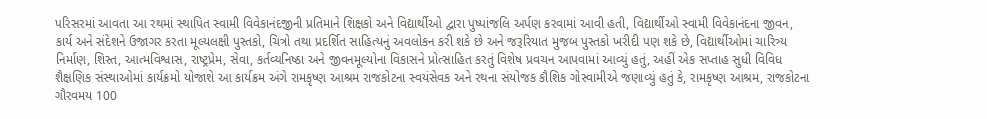પરિસરમાં આવતા આ રથમાં સ્થાપિત સ્વામી વિવેકાનંદજીની પ્રતિમાને શિક્ષકો અને વિદ્યાર્થીઓ દ્વારા પુષ્પાંજલિ અર્પણ કરવામાં આવી હતી, વિદ્યાર્થીઓ સ્વામી વિવેકાનંદના જીવન, કાર્ય અને સંદેશને ઉજાગર કરતા મૂલ્યલક્ષી પુસ્તકો, ચિત્રો તથા પ્રદર્શિત સાહિત્યનું અવલોકન કરી શકે છે અને જરૂરિયાત મુજબ પુસ્તકો ખરીદી પણ શકે છે, વિદ્યાર્થીઓમાં ચારિત્ર્ય નિર્માણ, શિસ્ત, આત્મવિશ્વાસ, રાષ્ટ્રપ્રેમ, સેવા, કર્તવ્યનિષ્ઠા અને જીવનમૂલ્યોના વિકાસને પ્રોત્સાહિત કરતું વિશેષ પ્રવચન આપવામાં આવ્યું હતું, અહીં એક સપ્તાહ સુધી વિવિધ શૈક્ષણિક સંસ્થાઓમાં કાર્યક્રમો યોજાશે આ કાર્યક્રમ અંગે રામકૃષ્ણ આશ્રમ રાજકોટના સ્વયંસેવક અને રથના સંયોજક કૌશિક ગોસ્વામીએ જણાવ્યું હતું કે, રામકૃષ્ણ આશ્રમ, રાજકોટના ગૌરવમય 100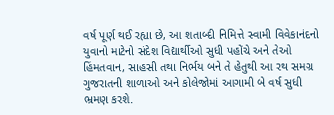વર્ષ પૂર્ણ થઈ રહ્યા છે, આ શતાબ્દી નિમિત્તે સ્વામી વિવેકાનંદનો યુવાનો માટેનો સંદેશ વિદ્યાર્થીઓ સુધી પહોંચે અને તેઓ હિંમતવાન, સાહસી તથા નિર્ભય બને તે હેતુથી આ રથ સમગ્ર ગુજરાતની શાળાઓ અને કોલેજોમાં આગામી બે વર્ષ સુધી ભ્રમણ કરશે.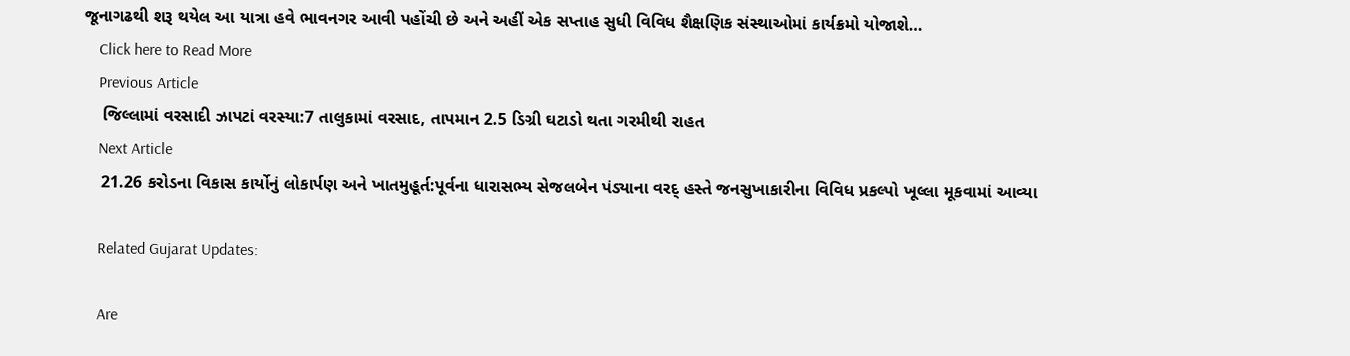જૂનાગઢથી શરૂ થયેલ આ યાત્રા હવે ભાવનગર આવી પહોંચી છે અને અહીં એક સપ્તાહ સુધી વિવિધ શૈક્ષણિક સંસ્થાઓમાં કાર્યક્રમો યોજાશે…
    Click here to Read More
    Previous Article
    જિલ્લામાં વરસાદી ઝાપટાં વરસ્યા:7 તાલુકામાં વરસાદ, તાપમાન 2.5 ડિગ્રી ઘટાડો થતા ગરમીથી રાહત
    Next Article
    21.26 કરોડના વિકાસ કાર્યોનું લોકાર્પણ અને ખાતમુહૂર્ત:પૂર્વના ધારાસભ્ય સેજલબેન પંડ્યાના વરદ્ હસ્તે જનસુખાકારીના વિવિધ પ્રકલ્પો ખૂલ્લા મૂકવામાં આવ્યા

    Related Gujarat Updates:

    Are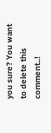you sure? You want to delete this comment..!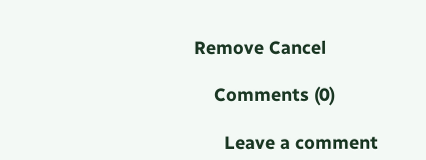Remove Cancel

    Comments (0)

      Leave a comment